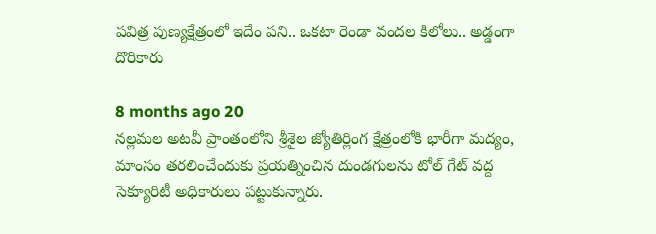పవిత్ర పుణ్యక్షేత్రంలో ఇదేం పని.. ఒకటా రెండా వందల కిలోలు.. అడ్డంగా దొరికారు

8 months ago 20
నల్లమల అటవీ ప్రాంతంలోని శ్రీశైల జ్యోతిర్లింగ క్షేత్రంలోకి భారీగా మద్యం, మాంసం తరలించేందుకు ప్రయత్నించిన దుండగులను టోల్ గేట్ వద్ద సెక్యూరిటీ అధికారులు పట్టుకున్నారు.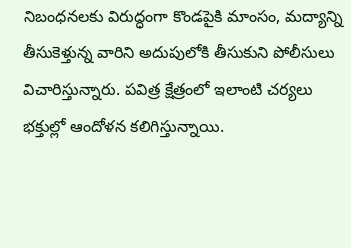నిబంధనలకు విరుద్ధంగా కొండపైకి మాంసం, మద్యాన్ని తీసుకెళ్తున్న వారిని అదుపులోకి తీసుకుని పోలీసులు విచారిస్తున్నారు. పవిత్ర క్షేత్రంలో ఇలాంటి చర్యలు భక్తుల్లో ఆందోళన కలిగిస్తున్నాయి.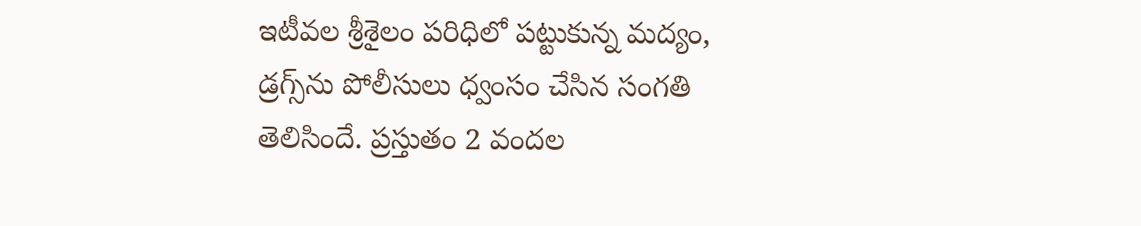ఇటీవల శ్రీశైలం పరిధిలో పట్టుకున్న మద్యం, డ్రగ్స్‌ను పోలీసులు ధ్వంసం చేసిన సంగతి తెలిసిందే. ప్రస్తుతం 2 వందల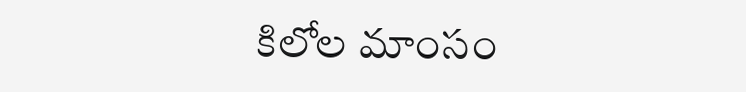కిలోల మాంసం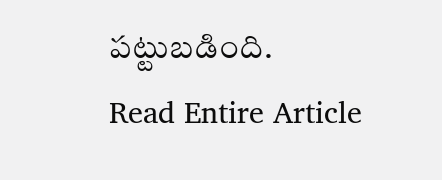పట్టుబడింది.
Read Entire Article